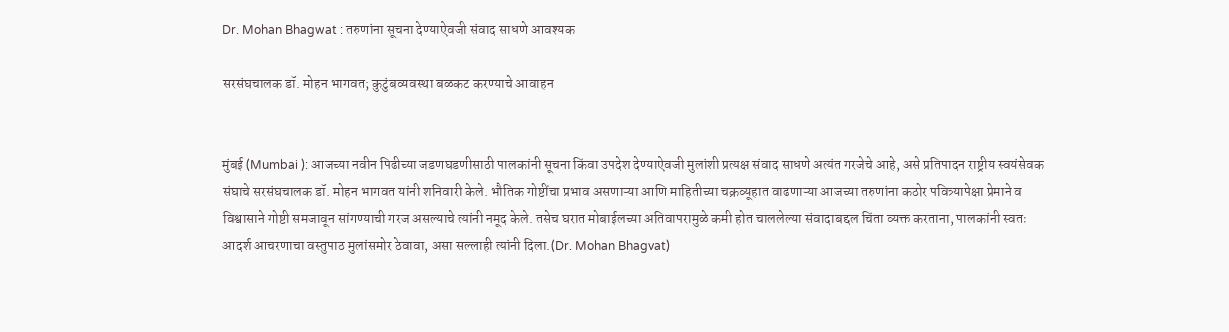Dr. Mohan Bhagwat : तरुणांना सूचना देण्याऐवजी संवाद साधणे आवश्यक

सरसंघचालक डॉ. मोहन भागवत; कुटुंबव्यवस्था बळकट करण्याचे आवाहन


मुंबई (Mumbai ): आजच्या नवीन पिढीच्या जडणघडणीसाठी पालकांनी सूचना किंवा उपदेश देण्याऐवजी मुलांशी प्रत्यक्ष संवाद साधणे अत्यंत गरजेचे आहे, असे प्रतिपादन राष्ट्रीय स्वयंसेवक संघाचे सरसंघचालक डॉ. मोहन भागवत यांनी शनिवारी केले. भौतिक गोष्टींचा प्रभाव असणाऱ्या आणि माहितीच्या चक्रव्यूहात वाढणाऱ्या आजच्या तरुणांना कठोर पवित्र्यापेक्षा प्रेमाने व विश्वासाने गोष्टी समजावून सांगण्याची गरज असल्याचे त्यांनी नमूद केले. तसेच घरात मोबाईलच्या अतिवापरामुळे कमी होत चाललेल्या संवादाबद्दल चिंता व्यक्त करताना, पालकांनी स्वतः आदर्श आचरणाचा वस्तुपाठ मुलांसमोर ठेवावा, असा सल्लाही त्यांनी दिला.(Dr. Mohan Bhagvat)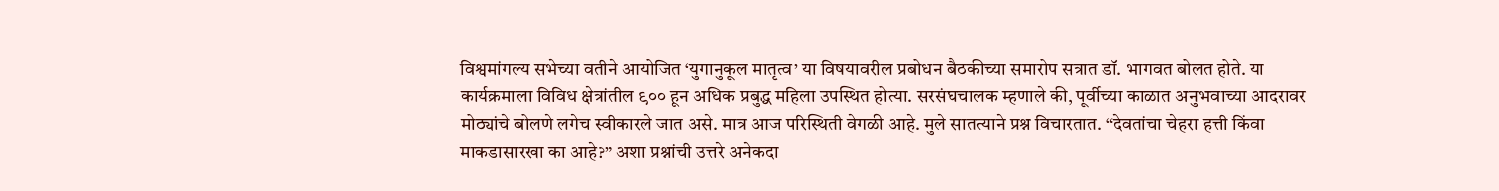विश्वमांगल्य सभेच्या वतीने आयोजित ‘युगानुकूल मातृत्व’ या विषयावरील प्रबोधन बैठकीच्या समारोप सत्रात डॉ. भागवत बोलत होते. या कार्यक्रमाला विविध क्षेत्रांतील ९०० हून अधिक प्रबुद्ध महिला उपस्थित होत्या. सरसंघचालक म्हणाले की, पूर्वीच्या काळात अनुभवाच्या आदरावर मोठ्यांचे बोलणे लगेच स्वीकारले जात असे. मात्र आज परिस्थिती वेगळी आहे. मुले सातत्याने प्रश्न विचारतात. “देवतांचा चेहरा हत्ती किंवा माकडासारखा का आहे?” अशा प्रश्नांची उत्तरे अनेकदा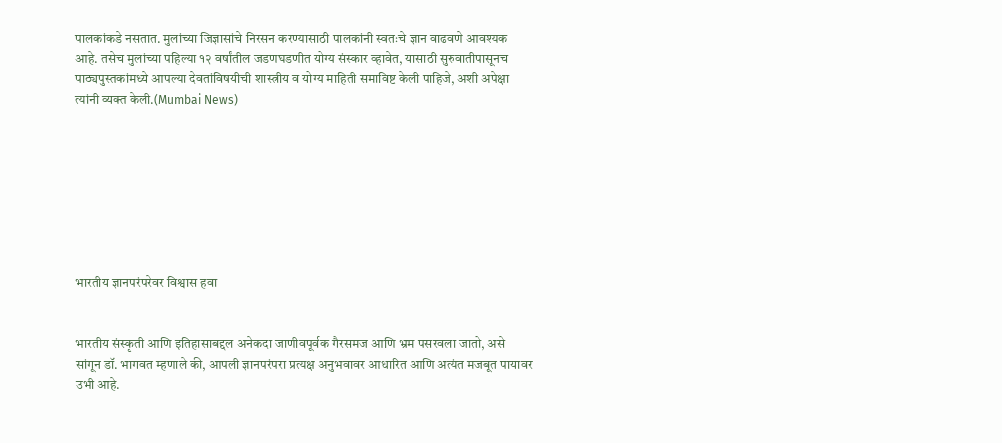पालकांकडे नसतात. मुलांच्या जिज्ञासांचे निरसन करण्यासाठी पालकांनी स्वतःचे ज्ञान वाढवणे आवश्यक आहे. तसेच मुलांच्या पहिल्या १२ वर्षांतील जडणघडणीत योग्य संस्कार व्हावेत, यासाठी सुरुवातीपासूनच पाठ्यपुस्तकांमध्ये आपल्या देवतांविषयीची शास्त्रीय व योग्य माहिती समाविष्ट केली पाहिजे, अशी अपेक्षा त्यांनी व्यक्त केली.(Mumbai News)








भारतीय ज्ञानपरंपरेवर विश्वास हवा


भारतीय संस्कृती आणि इतिहासाबद्दल अनेकदा जाणीवपूर्वक गैरसमज आणि भ्रम पसरवला जातो, असे सांगून डॉ. भागवत म्हणाले की, आपली ज्ञानपरंपरा प्रत्यक्ष अनुभवावर आधारित आणि अत्यंत मजबूत पायावर उभी आहे.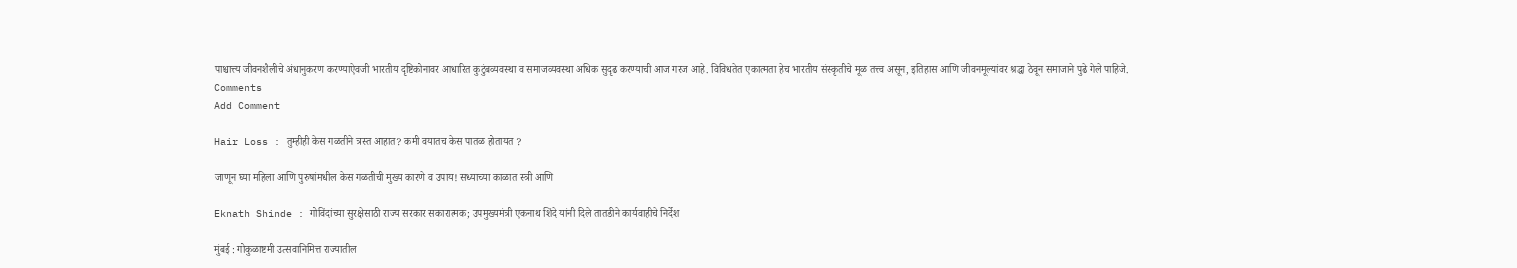पाश्चात्त्य जीवनशैलीचे अंधानुकरण करण्याऐवजी भारतीय दृष्टिकोनावर आधारित कुटुंबव्यवस्था व समाजव्यवस्था अधिक सुदृढ करण्याची आज गरज आहे. विविधतेत एकात्मता हेच भारतीय संस्कृतीचे मूळ तत्त्व असून, इतिहास आणि जीवनमूल्यांवर श्रद्धा ठेवून समाजाने पुढे गेले पाहिजे.
Comments
Add Comment

Hair Loss : तुम्हीही केस गळतीने त्रस्त आहात? कमी वयातच केस पातळ होतायत ?

जाणून घ्या महिला आणि पुरुषांमधील केस गळतीची मुख्य कारणे व उपाय! सध्याच्या काळात स्त्री आणि

Eknath Shinde : गोविंदांच्या सुरक्षेसाठी राज्य सरकार सकारात्मक; उपमुख्यमंत्री एकनाथ शिंदे यांनी दिले तातडीने कार्यवाहीचे निर्देश

मुंबई : गोकुळाष्टमी उत्सवानिमित्त राज्यातील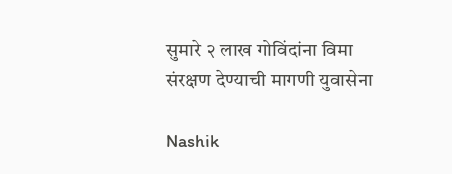सुमारे २ लाख गोविंदांना विमा संरक्षण देण्याची मागणी युवासेना

Nashik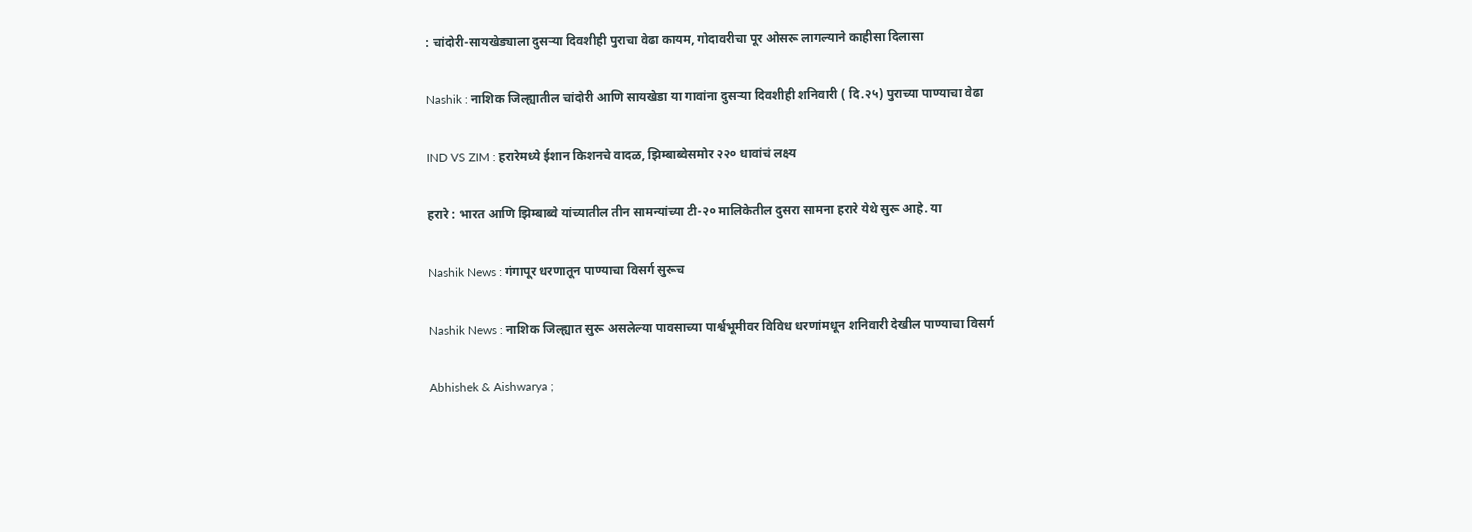: चांदोरी-सायखेड्याला दुसऱ्या दिवशीही पुराचा वेढा कायम, गोदावरीचा पूर ओसरू लागल्याने काहीसा दिलासा

Nashik : नाशिक जिल्ह्यातील चांदोरी आणि सायखेडा या गावांना दुसऱ्या दिवशीही शनिवारी ( दि.२५) पुराच्या पाण्याचा वेढा

IND VS ZIM : हरारेमध्ये ईशान किशनचे वादळ, झिम्बाब्वेसमोर २२० धावांचं लक्ष्य

हरारे : भारत आणि झिम्बाब्वे यांच्यातील तीन सामन्यांच्या टी-२० मालिकेतील दुसरा सामना हरारे येथे सुरू आहे. या

Nashik News : गंगापूर धरणातून पाण्याचा विसर्ग सुरूच

Nashik News : नाशिक जिल्ह्यात सुरू असलेल्या पावसाच्या पार्श्वभूमीवर विविध धरणांमधून शनिवारी देखील पाण्याचा विसर्ग

Abhishek & Aishwarya ;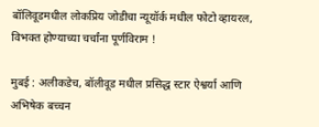बॉलिवूडमधील लोकप्रिय जोडीचा न्यूयॉर्क मधील फोटो व्हायरल, विभक्त होण्याच्या चर्चांना पूर्णविराम !

मुबई : अलीकडेच, बॉलीवूड मधील प्रसिद्ध स्टार ऐश्वर्या आणि अभिषेक बच्चन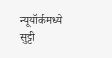न्यूयॉर्कमध्ये सुट्टी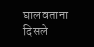घालवताना दिसले